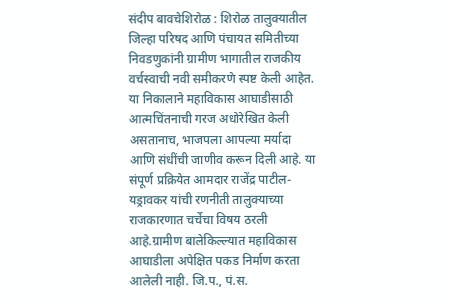संदीप बावचेशिरोळ : शिरोळ तालुक्यातील जिल्हा परिषद आणि पंचायत समितीच्या निवडणुकांनी ग्रामीण भागातील राजकीय वर्चस्वाची नवी समीकरणे स्पष्ट केली आहेत. या निकालाने महाविकास आघाडीसाठी आत्मचिंतनाची गरज अधोरेखित केली असतानाच, भाजपला आपल्या मर्यादा आणि संधींची जाणीव करून दिली आहे. या संपूर्ण प्रक्रियेत आमदार राजेंद्र पाटील-यड्रावकर यांची रणनीती तालुक्याच्या राजकारणात चर्चेचा विषय ठरली आहे.ग्रामीण बालेकिल्ल्यात महाविकास आघाडीला अपेक्षित पकड निर्माण करता आलेली नाही. जि.प., पं.स.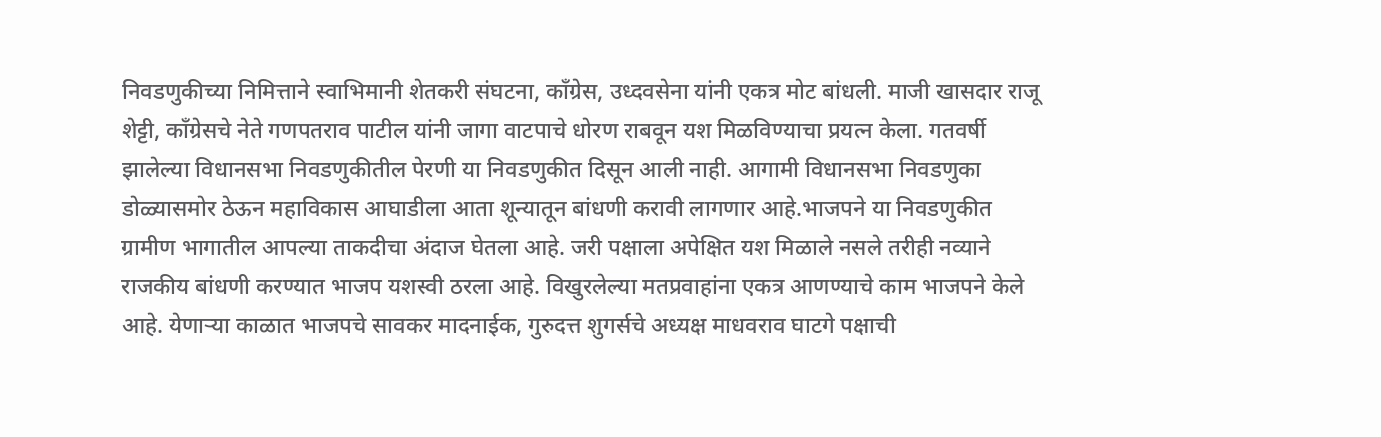निवडणुकीच्या निमित्ताने स्वाभिमानी शेतकरी संघटना, काँग्रेस, उध्दवसेना यांनी एकत्र मोट बांधली. माजी खासदार राजू शेट्टी, काँग्रेसचे नेते गणपतराव पाटील यांनी जागा वाटपाचे धोरण राबवून यश मिळविण्याचा प्रयत्न केला. गतवर्षी झालेल्या विधानसभा निवडणुकीतील पेरणी या निवडणुकीत दिसून आली नाही. आगामी विधानसभा निवडणुका डोळ्यासमोर ठेऊन महाविकास आघाडीला आता शून्यातून बांधणी करावी लागणार आहे.भाजपने या निवडणुकीत ग्रामीण भागातील आपल्या ताकदीचा अंदाज घेतला आहे. जरी पक्षाला अपेक्षित यश मिळाले नसले तरीही नव्याने राजकीय बांधणी करण्यात भाजप यशस्वी ठरला आहे. विखुरलेल्या मतप्रवाहांना एकत्र आणण्याचे काम भाजपने केले आहे. येणाऱ्या काळात भाजपचे सावकर मादनाईक, गुरुदत्त शुगर्सचे अध्यक्ष माधवराव घाटगे पक्षाची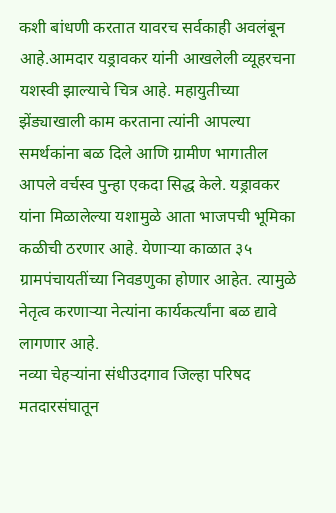कशी बांधणी करतात यावरच सर्वकाही अवलंबून आहे.आमदार यड्रावकर यांनी आखलेली व्यूहरचना यशस्वी झाल्याचे चित्र आहे. महायुतीच्या झेंड्याखाली काम करताना त्यांनी आपल्या समर्थकांना बळ दिले आणि ग्रामीण भागातील आपले वर्चस्व पुन्हा एकदा सिद्ध केले. यड्रावकर यांना मिळालेल्या यशामुळे आता भाजपची भूमिका कळीची ठरणार आहे. येणाऱ्या काळात ३५ ग्रामपंचायतींच्या निवडणुका होणार आहेत. त्यामुळे नेतृत्व करणाऱ्या नेत्यांना कार्यकर्त्यांना बळ द्यावे लागणार आहे.
नव्या चेहऱ्यांना संधीउदगाव जिल्हा परिषद मतदारसंघातून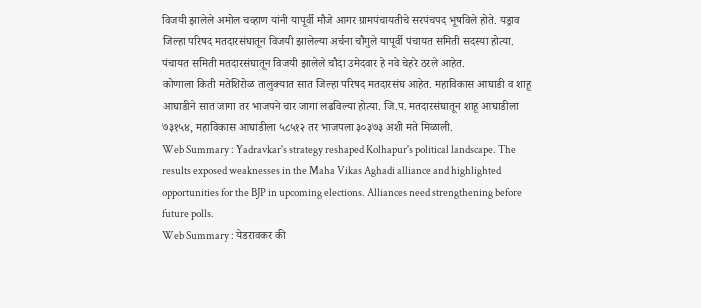विजयी झालेले अमोल चव्हाण यांनी यापूर्वी मौजे आगर ग्रामपंचायतीचे सरपंचपद भूषविले होते. यड्राव जिल्हा परिषद मतदारसंघातून विजयी झालेल्या अर्चना चौगुले यापूर्वी पंचायत समिती सदस्या होत्या. पंचायत समिती मतदारसंघातून विजयी झालेले चौदा उमेदवार हे नवे चेहरे ठरले आहेत.
कोणाला किती मतेशिरोळ तालुक्यात सात जिल्हा परिषद मतदारसंघ आहेत. महाविकास आघाडी व शाहू आघाडीने सात जागा तर भाजपने चार जागा लढविल्या होत्या. जि.प. मतदारसंघातून शाहू आघाडीला ७३१५४, महाविकास आघाडीला ५८५१२ तर भाजपला ३०३७३ अशी मते मिळाली.
Web Summary : Yadravkar's strategy reshaped Kolhapur's political landscape. The results exposed weaknesses in the Maha Vikas Aghadi alliance and highlighted opportunities for the BJP in upcoming elections. Alliances need strengthening before future polls.
Web Summary : येडरावकर की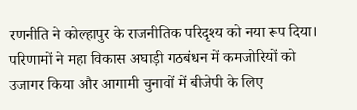रणनीति ने कोल्हापुर के राजनीतिक परिदृश्य को नया रूप दिया। परिणामों ने महा विकास अघाड़ी गठबंधन में कमजोरियों को उजागर किया और आगामी चुनावों में बीजेपी के लिए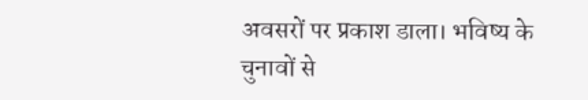अवसरों पर प्रकाश डाला। भविष्य के चुनावों से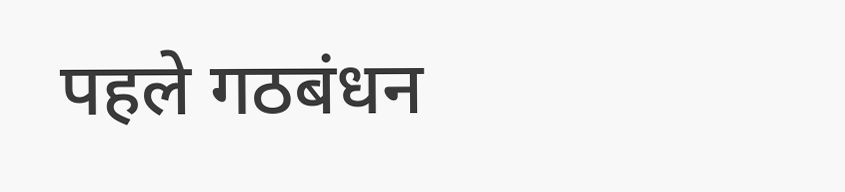पहले गठबंधन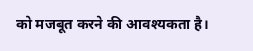को मजबूत करने की आवश्यकता है।